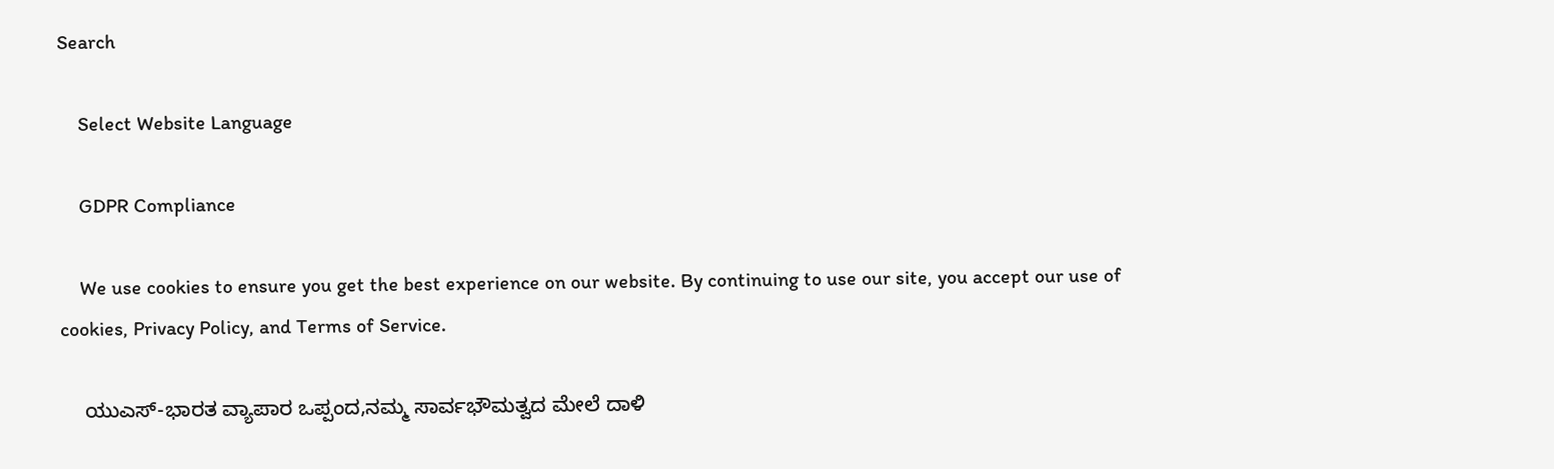Search

    Select Website Language

    GDPR Compliance

    We use cookies to ensure you get the best experience on our website. By continuing to use our site, you accept our use of cookies, Privacy Policy, and Terms of Service.

    ಯುಎಸ್-ಭಾರತ ವ್ಯಾಪಾರ ಒಪ್ಪಂದ,ನಮ್ಮ ಸಾರ್ವಭೌಮತ್ವದ ಮೇಲೆ ದಾಳಿ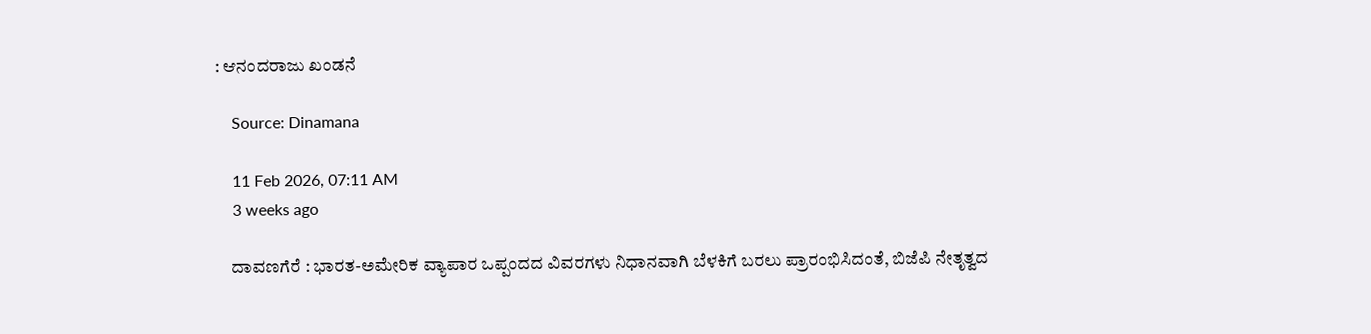: ಆನಂದರಾಜು ಖಂಡನೆ

    Source: Dinamana

    11 Feb 2026, 07:11 AM
    3 weeks ago

    ದಾವಣಗೆರೆ : ಭಾರತ-ಅಮೇರಿಕ ವ್ಯಾಪಾರ ಒಪ್ಪಂದದ ವಿವರಗಳು ನಿಧಾನವಾಗಿ ಬೆಳಕಿಗೆ ಬರಲು ಪ್ರಾರಂಭಿಸಿದಂತೆ, ಬಿಜೆಪಿ ನೇತೃತ್ವದ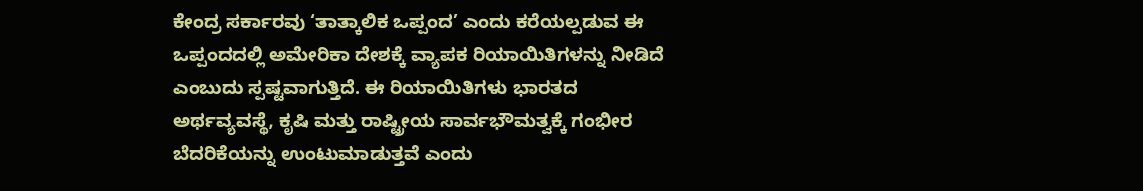ಕೇಂದ್ರ ಸರ್ಕಾರವು ‘ತಾತ್ಕಾಲಿಕ ಒಪ್ಪಂದ’ ಎಂದು ಕರೆಯಲ್ಪಡುವ ಈ ಒಪ್ಪಂದದಲ್ಲಿ ಅಮೇರಿಕಾ ದೇಶಕ್ಕೆ ವ್ಯಾಪಕ ರಿಯಾಯಿತಿಗಳನ್ನು ನೀಡಿದೆ ಎಂಬುದು ಸ್ಪಷ್ಟವಾಗುತ್ತಿದೆ. ಈ ರಿಯಾಯಿತಿಗಳು ಭಾರತದ ಅರ್ಥವ್ಯವಸ್ಥೆ, ಕೃಷಿ ಮತ್ತು ರಾಷ್ಟ್ರೀಯ ಸಾರ್ವಭೌಮತ್ವಕ್ಕೆ ಗಂಭೀರ ಬೆದರಿಕೆಯನ್ನು ಉಂಟುಮಾಡುತ್ತವೆ ಎಂದು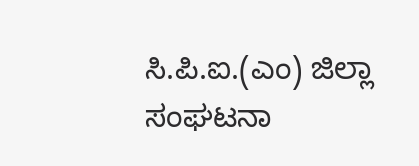ಸಿ.ಪಿ.ಐ.(ಎಂ) ಜಿಲ್ಲಾ ಸಂಘಟನಾ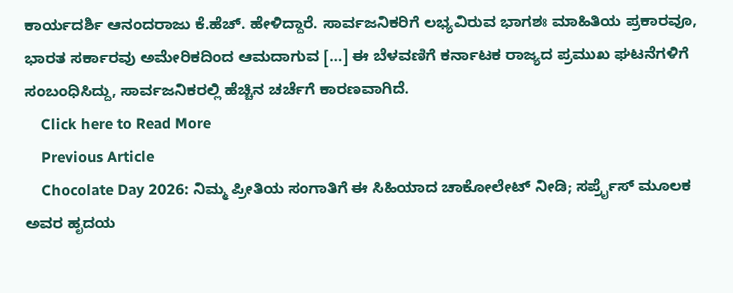ಕಾರ್ಯದರ್ಶಿ ಆನಂದರಾಜು ಕೆ.ಹೆಚ್. ಹೇಳಿದ್ದಾರೆ. ಸಾರ್ವಜನಿಕರಿಗೆ ಲಭ್ಯವಿರುವ ಭಾಗಶಃ ಮಾಹಿತಿಯ ಪ್ರಕಾರವೂ, ಭಾರತ ಸರ್ಕಾರವು ಅಮೇರಿಕದಿಂದ ಆಮದಾಗುವ […] ಈ ಬೆಳವಣಿಗೆ ಕರ್ನಾಟಕ ರಾಜ್ಯದ ಪ್ರಮುಖ ಘಟನೆಗಳಿಗೆ ಸಂಬಂಧಿಸಿದ್ದು, ಸಾರ್ವಜನಿಕರಲ್ಲಿ ಹೆಚ್ಚಿನ ಚರ್ಚೆಗೆ ಕಾರಣವಾಗಿದೆ.
    Click here to Read More
    Previous Article
    Chocolate Day 2026: ನಿಮ್ಮ ಪ್ರೀತಿಯ ಸಂಗಾತಿಗೆ ಈ ಸಿಹಿಯಾದ ಚಾಕೋಲೇಟ್ ನೀಡಿ; ಸರ್ಪ್ರೈಸ್ ಮೂಲಕ ಅವರ ಹೃದಯ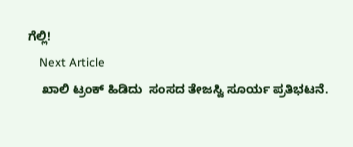ಗೆಲ್ಲಿ!
    Next Article
    ಖಾಲಿ ಟ್ರಂಕ್ ಹಿಡಿದು  ಸಂಸದ ತೇಜಸ್ವಿ ಸೂರ್ಯ ಪ್ರತಿಭಟನೆ.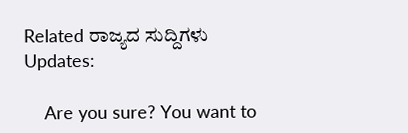Related ರಾಜ್ಯದ ಸುದ್ದಿಗಳು Updates:

    Are you sure? You want to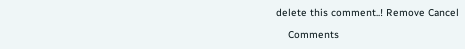delete this comment..! Remove Cancel

    Comments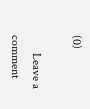(0)

      Leave a comment